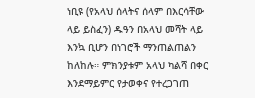ነቢዩ (የአላህ ሰላትና ሰላም በእርሳቸው ላይ ይስፈን) ዱዓን በአላህ መሻት ላይ እንኳ ቢሆን በነገሮች ማንጠልጠልን ከለከሉ። ምክንያቱም አላህ ካልሻ በቀር እንደማይምር የታወቀና የተረጋገጠ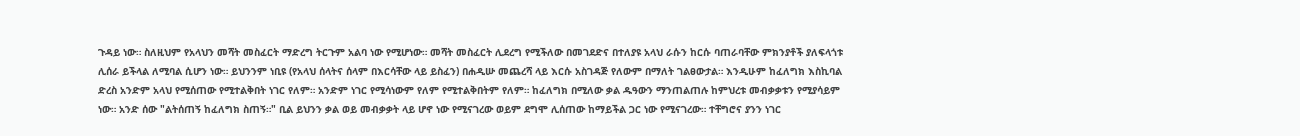ጉዳይ ነው። ስለዚህም የአላህን መሻት መስፈርት ማድረግ ትርጉም አልባ ነው የሚሆነው። መሻት መስፈርት ሊደረግ የሚችለው በመገደድና በተለያዩ አላህ ራሱን ከርሱ ባጠራባቸው ምክንያቶች ያለፍላጎቱ ሊሰራ ይችላል ለሚባል ሲሆን ነው። ይህንንም ነቢዩ (የአላህ ሰላትና ሰላም በእርሳቸው ላይ ይስፈን) በሐዲሡ መጨረሻ ላይ እርሱ አስገዳጅ የለውም በማለት ገልፀውታል። እንዲሁም ከፈለግክ እስኪባል ድረስ አንድም አላህ የሚሰጠው የሚተልቅበት ነገር የለም። አንድም ነገር የሚሳነውም የለም የሚተልቅበትም የለም። ከፈለግክ በሚለው ቃል ዱዓውን ማንጠልጠሉ ከምህረቱ መብቃቃቱን የሚያሳይም ነው። አንድ ሰው "ልትሰጠኝ ከፈለግክ ስጠኝ።" ቢል ይህንን ቃል ወይ መብቃቃት ላይ ሆኖ ነው የሚናገረው ወይም ደግሞ ሊሰጠው ከማይችል ጋር ነው የሚናገረው። ተቸግሮና ያንን ነገር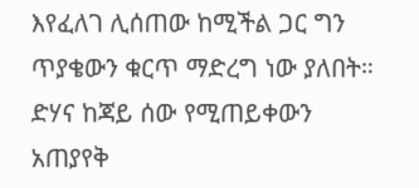እየፈለገ ሊሰጠው ከሚችል ጋር ግን ጥያቄውን ቁርጥ ማድረግ ነው ያለበት። ድሃና ከጃይ ሰው የሚጠይቀውን አጠያየቅ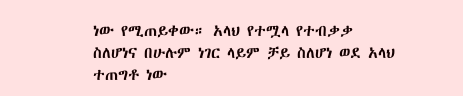ነው የሚጠይቀው። አላህ የተሟላ የተብቃቃ ስለሆነና በሁሉም ነገር ላይም ቻይ ስለሆነ ወደ አላህ ተጠግቶ ነው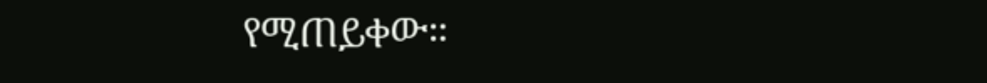የሚጠይቀው።